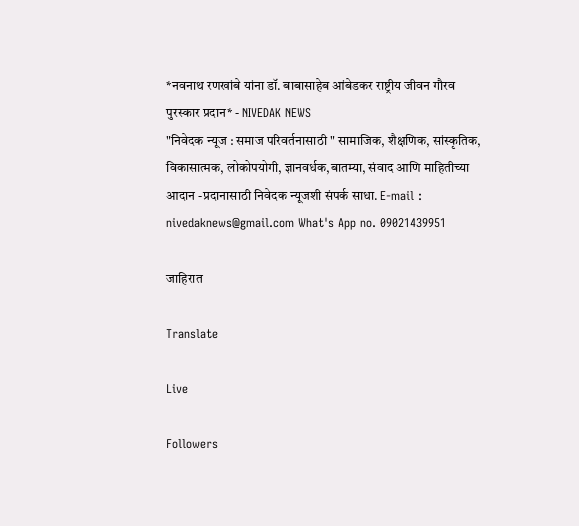*नवनाथ रणखांबे यांना डॉ. बाबासाहेब आंबेडकर राष्ट्रीय जीवन गौरव पुरस्कार प्रदान* - NIVEDAK NEWS
"निवेदक न्यूज : समाज परिवर्तनासाठी " सामाजिक, शैक्षणिक, सांस्कृतिक, विकासात्मक, लोकोपयोगी, ज्ञानवर्धक,बातम्या, संवाद आणि माहितीच्या आदान -प्रदानासाठी निवेदक न्यूजशी संपर्क साधा. E-mail : nivedaknews@gmail.com What's App no. 09021439951

जाहिरात

Translate

Live

Followers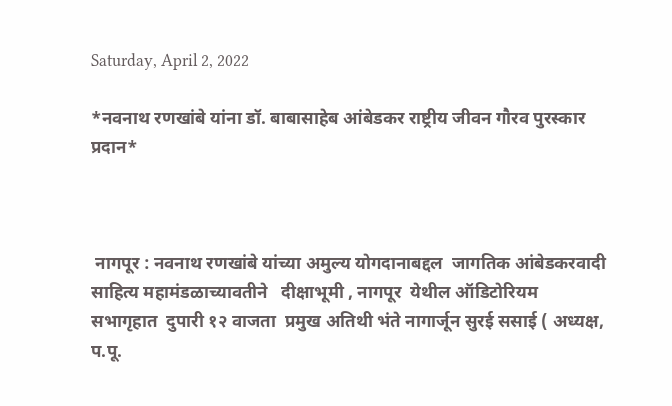Saturday, April 2, 2022

*नवनाथ रणखांबे यांना डॉ. बाबासाहेब आंबेडकर राष्ट्रीय जीवन गौरव पुरस्कार प्रदान*



 नागपूर : नवनाथ रणखांबे यांच्या अमुल्य योगदानाबद्दल  जागतिक आंबेडकरवादी  साहित्य महामंडळाच्यावतीने   दीक्षाभूमी , नागपूर  येथील ऑडिटोरियम सभागृहात  दुपारी १२ वाजता  प्रमुख अतिथी भंते नागार्जून सुरई ससाई ( अध्यक्ष, प.पू.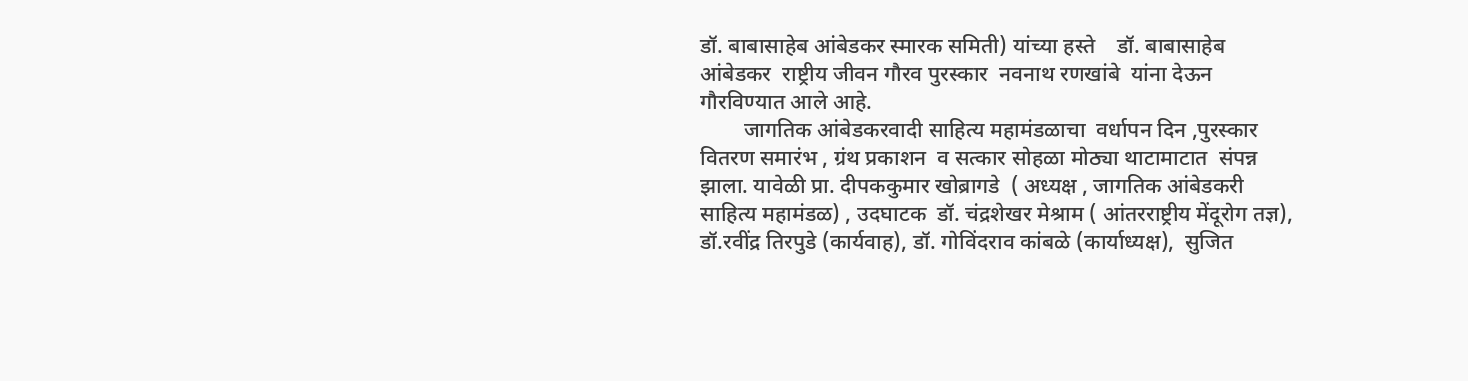डॉ. बाबासाहेब आंबेडकर स्मारक समिती) यांच्या हस्ते    डॉ. बाबासाहेब आंबेडकर  राष्ट्रीय जीवन गौरव पुरस्कार  नवनाथ रणखांबे  यांना देऊन गौरविण्यात आले आहे.
        जागतिक आंबेडकरवादी साहित्य महामंडळाचा  वर्धापन दिन ,पुरस्कार वितरण समारंभ , ग्रंथ प्रकाशन  व सत्कार सोहळा मोठ्या थाटामाटात  संपन्न झाला. यावेळी प्रा. दीपककुमार खोब्रागडे  ( अध्यक्ष , जागतिक आंबेडकरी साहित्य महामंडळ) , उदघाटक  डॉ. चंद्रशेखर मेश्राम ( आंतरराष्ट्रीय मेंदूरोग तज्ञ),
डॉ.रवींद्र तिरपुडे (कार्यवाह), डॉ. गोविंदराव कांबळे (कार्याध्यक्ष),  सुजित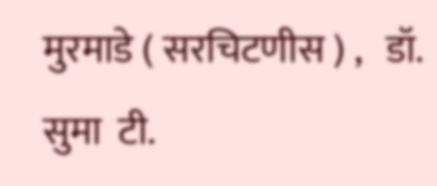मुरमाडे ( सरचिटणीस ) ,   डॉ. सुमा  टी.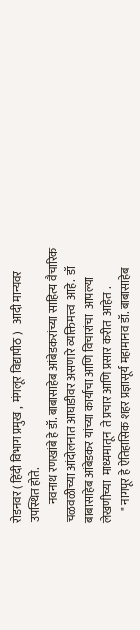रोडनवर ( हिंदी विभाग प्रमुख ,  मंगलूर विद्यापीठ )   आदी मान्यवर उपस्थित होते.
        नवनाथ रणखांबे हे डॉ. बाबासाहेब आंबेडकरांच्या साहित्य वैचारिक चळवळीच्या आंदोलनात आघाडीवर असणारे व्यक्तिमत्त्व  आहे.  डॉ बाबासाहेब आंबेडकर यांच्या कार्याचा आणि विचारांचा  आपल्या लेखणीच्या  माध्यमातून  ते प्रचार आणि प्रसार करीत  आहेत .
     " नागपूर हे ऐतिहासिक शहर प्रज्ञासूर्य महामानव डॉ. बाबासाहेब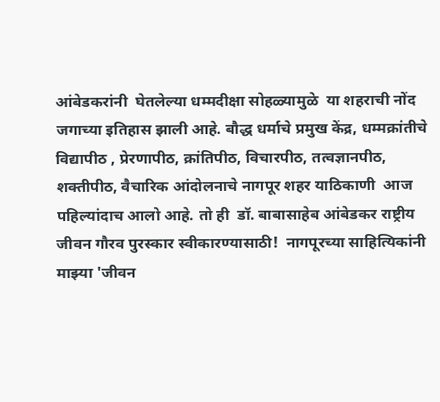आंबेडकरांनी  घेतलेल्या धम्मदीक्षा सोहळ्यामुळे  या शहराची नोंद जगाच्या इतिहास झाली आहे. बौद्ध धर्माचे प्रमुख केंद्र, धम्मक्रांतीचे विद्यापीठ , प्रेरणापीठ, क्रांतिपीठ, विचारपीठ, तत्वज्ञानपीठ, शक्तीपीठ, वैचारिक आंदोलनाचे नागपूर शहर याठिकाणी  आज पहिल्यांदाच आलो आहे. तो ही  डॉ. बाबासाहेब आंबेडकर राष्ट्रीय जीवन गौरव पुरस्कार स्वीकारण्यासाठी!  नागपूरच्या साहित्यिकांनी  माझ्या 'जीवन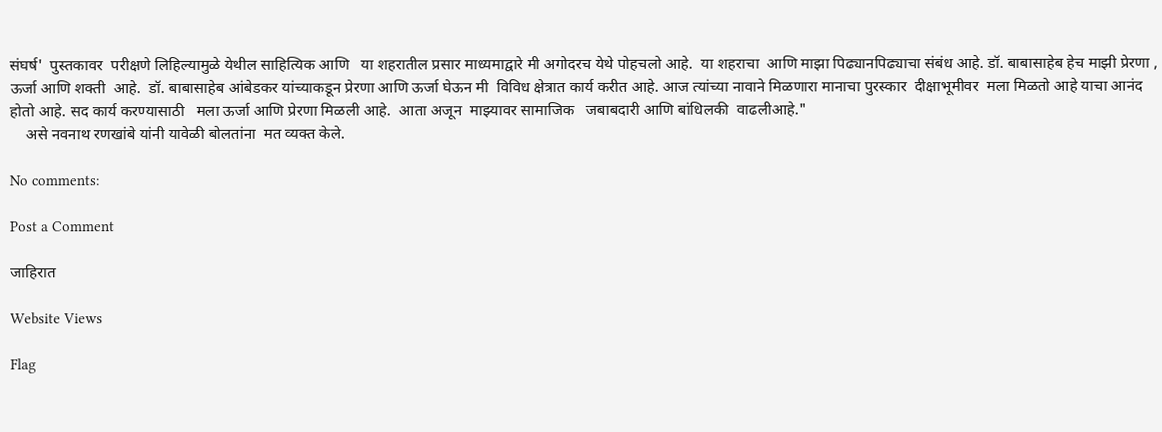संघर्ष'  पुस्तकावर  परीक्षणे लिहिल्यामुळे येथील साहित्यिक आणि   या शहरातील प्रसार माध्यमाद्वारे मी अगोदरच येथे पोहचलो आहे.  या शहराचा  आणि माझा पिढ्यानपिढ्याचा संबंध आहे. डॉ. बाबासाहेब हेच माझी प्रेरणा , ऊर्जा आणि शक्ती  आहे.  डॉ. बाबासाहेब आंबेडकर यांच्याकडून प्रेरणा आणि ऊर्जा घेऊन मी  विविध क्षेत्रात कार्य करीत आहे. आज त्यांच्या नावाने मिळणारा मानाचा पुरस्कार  दीक्षाभूमीवर  मला मिळतो आहे याचा आनंद होतो आहे. सद कार्य करण्यासाठी   मला ऊर्जा आणि प्रेरणा मिळली आहे.  आता अजून  माझ्यावर सामाजिक   जबाबदारी आणि बांधिलकी  वाढलीआहे."
    असे नवनाथ रणखांबे यांनी यावेळी बोलतांना  मत व्यक्त केले.

No comments:

Post a Comment

जाहिरात

Website Views

Flag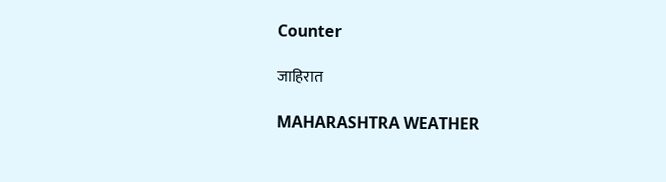Counter

जाहिरात

MAHARASHTRA WEATHER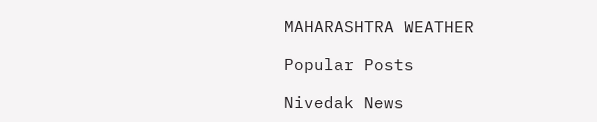MAHARASHTRA WEATHER

Popular Posts

Nivedak News